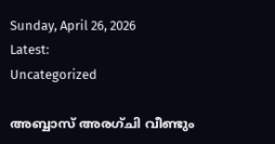Sunday, April 26, 2026
Latest:
Uncategorized

അബ്ബാസ് അരഗ്ചി വീണ്ടും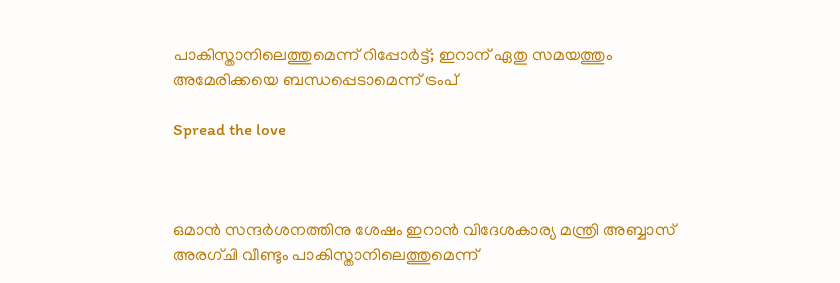പാകിസ്താനിലെത്തുമെന്ന് റിപ്പോര്‍ട്ട്; ഇറാന് ഏതു സമയത്തും അമേരിക്കയെ ബന്ധപ്പെടാമെന്ന് ട്രംപ്

Spread the love



ഒമാന്‍ സന്ദര്‍ശനത്തിനു ശേഷം ഇറാന്‍ വിദേശകാര്യ മന്ത്രി അബ്ബാസ് അരഗ്ചി വീണ്ടും പാകിസ്താനിലെത്തുമെന്ന്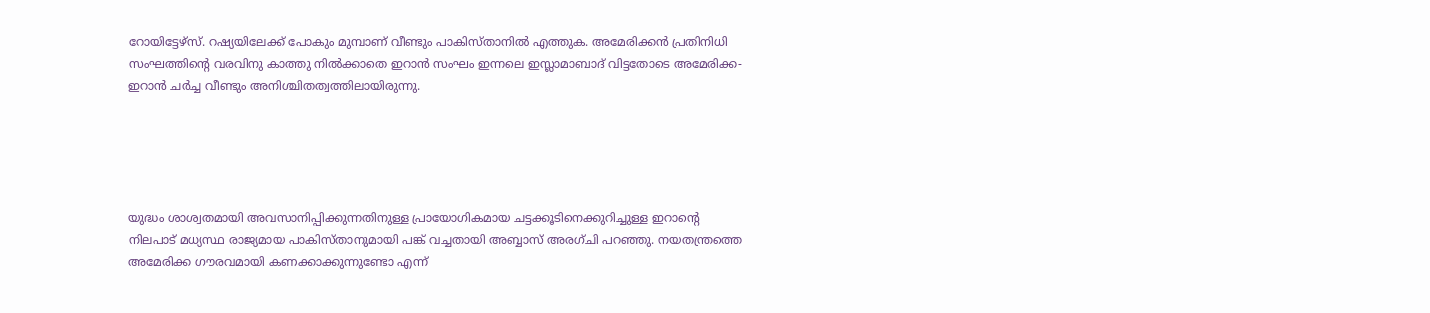റോയിട്ടേഴ്‌സ്. റഷ്യയിലേക്ക് പോകും മുമ്പാണ് വീണ്ടും പാകിസ്താനില്‍ എത്തുക. അമേരിക്കന്‍ പ്രതിനിധി സംഘത്തിന്റെ വരവിനു കാത്തു നില്‍ക്കാതെ ഇറാന്‍ സംഘം ഇന്നലെ ഇസ്ലാമാബാദ് വിട്ടതോടെ അമേരിക്ക-ഇറാന്‍ ചര്‍ച്ച വീണ്ടും അനിശ്ചിതത്വത്തിലായിരുന്നു.





യുദ്ധം ശാശ്വതമായി അവസാനിപ്പിക്കുന്നതിനുള്ള പ്രായോഗികമായ ചട്ടക്കൂടിനെക്കുറിച്ചുള്ള ഇറാന്റെ നിലപാട് മധ്യസ്ഥ രാജ്യമായ പാകിസ്താനുമായി പങ്ക് വച്ചതായി അബ്ബാസ് അരഗ്ചി പറഞ്ഞു. നയതന്ത്രത്തെ അമേരിക്ക ഗൗരവമായി കണക്കാക്കുന്നുണ്ടോ എന്ന്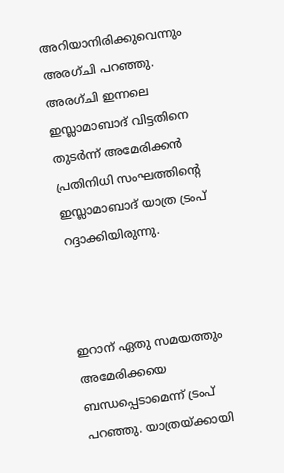അറിയാനിരിക്കുവെന്നും അരഗ്ചി പറഞ്ഞു. അരഗ്ചി ഇന്നലെ ഇസ്ലാമാബാദ് വിട്ടതിനെ തുടര്‍ന്ന് അമേരിക്കന്‍ പ്രതിനിധി സംഘത്തിന്റെ ഇസ്ലാമാബാദ് യാത്ര ട്രംപ് റദ്ദാക്കിയിരുന്നു.



ഇറാന് ഏതു സമയത്തും അമേരിക്കയെ ബന്ധപ്പെടാമെന്ന് ട്രംപ് പറഞ്ഞു. യാത്രയ്ക്കായി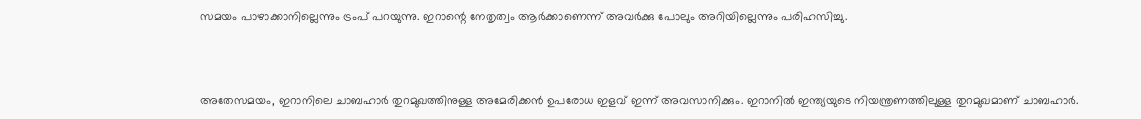സമയം പാഴാക്കാനില്ലെന്നും ട്രംപ് പറയുന്നു. ഇറാന്റെ നേതൃത്വം ആര്‍ക്കാണെന്ന് അവര്‍ക്കു പോലും അറിയില്ലെന്നും പരിഹസിച്ചു.



അതേസമയം, ഇറാനിലെ ചാബഹാര്‍ തുറമുഖത്തിനുള്ള അമേരിക്കന്‍ ഉപരോധ ഇളവ് ഇന്ന് അവസാനിക്കും. ഇറാനില്‍ ഇന്ത്യയുടെ നിയന്ത്രണത്തിലുള്ള തുറമുഖമാണ് ചാബഹാര്‍.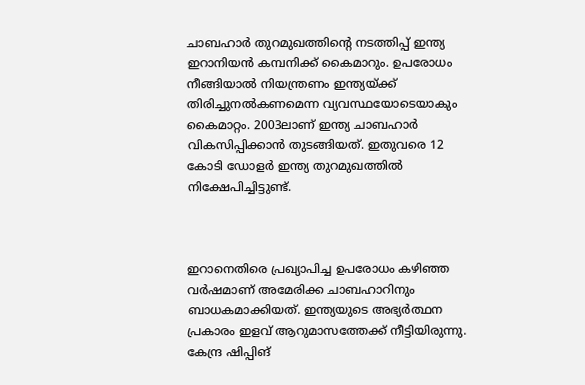ചാബഹാര്‍ തുറമുഖത്തിന്റെ നടത്തിപ്പ് ഇന്ത്യ ഇറാനിയന്‍ കമ്പനിക്ക് കൈമാറും. ഉപരോധം നീങ്ങിയാല്‍ നിയന്ത്രണം ഇന്ത്യയ്ക്ക് തിരിച്ചുനല്‍കണമെന്ന വ്യവസ്ഥയോടെയാകും കൈമാറ്റം. 2003ലാണ് ഇന്ത്യ ചാബഹാര്‍ വികസിപ്പിക്കാന്‍ തുടങ്ങിയത്. ഇതുവരെ 12 കോടി ഡോളര്‍ ഇന്ത്യ തുറമുഖത്തില്‍ നിക്ഷേപിച്ചിട്ടുണ്ട്.



ഇറാനെതിരെ പ്രഖ്യാപിച്ച ഉപരോധം കഴിഞ്ഞ വര്‍ഷമാണ് അമേരിക്ക ചാബഹാറിനും ബാധകമാക്കിയത്. ഇന്ത്യയുടെ അഭ്യര്‍ത്ഥന പ്രകാരം ഇളവ് ആറുമാസത്തേക്ക് നീട്ടിയിരുന്നു. കേന്ദ്ര ഷിപ്പിങ്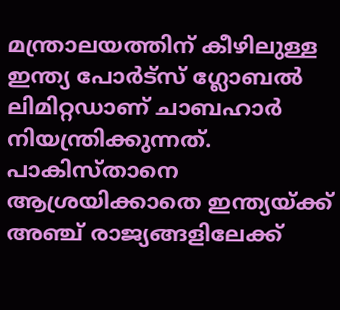മന്ത്രാലയത്തിന് കീഴിലുള്ള ഇന്ത്യ പോര്‍ട്സ് ഗ്ലോബല്‍ ലിമിറ്റഡാണ് ചാബഹാര്‍ നിയന്ത്രിക്കുന്നത്. പാകിസ്താനെ ആശ്രയിക്കാതെ ഇന്ത്യയ്ക്ക് അഞ്ച് രാജ്യങ്ങളിലേക്ക്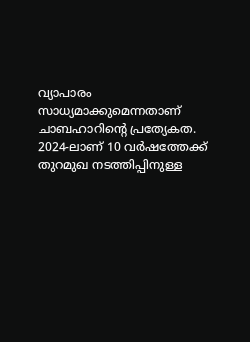വ്യാപാരം സാധ്യമാക്കുമെന്നതാണ് ചാബഹാറിന്റെ പ്രത്യേകത. 2024-ലാണ് 10 വര്‍ഷത്തേക്ക് തുറമുഖ നടത്തിപ്പിനുള്ള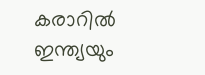കരാറില്‍ ഇന്ത്യയും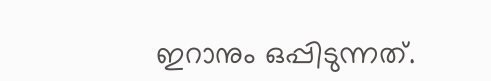ഇറാനും ഒപ്പിടുന്നത്.